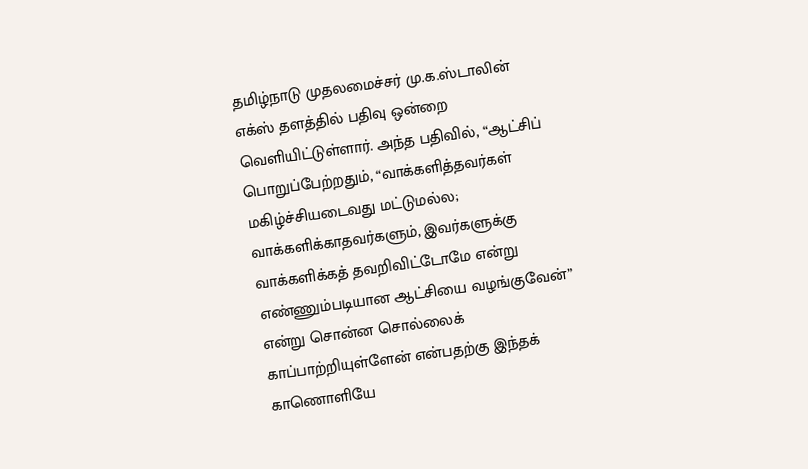தமிழ்நாடு முதலமைச்சர் மு.க.ஸ்டாலின் எக்ஸ் தளத்தில் பதிவு ஒன்றை வெளியிட்டுள்ளார். அந்த பதிவில், “ஆட்சிப் பொறுப்பேற்றதும், “வாக்களித்தவர்கள் மகிழ்ச்சியடைவது மட்டுமல்ல; வாக்களிக்காதவர்களும், இவர்களுக்கு வாக்களிக்கத் தவறிவிட்டோமே என்று எண்ணும்படியான ஆட்சியை வழங்குவேன்” என்று சொன்ன சொல்லைக் காப்பாற்றியுள்ளேன் என்பதற்கு இந்தக் காணொளியே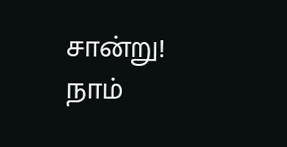சான்று!
நாம்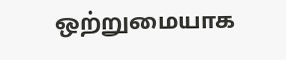ஒற்றுமையாக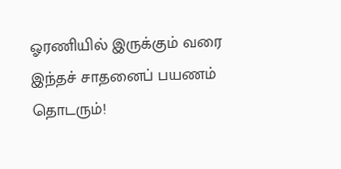ஓரணியில் இருக்கும் வரை இந்தச் சாதனைப் பயணம் தொடரும்!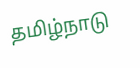தமிழ்நாடு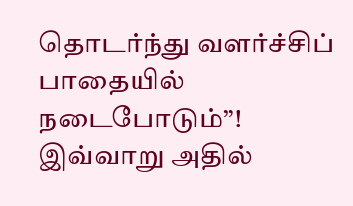தொடர்ந்து வளர்ச்சிப் பாதையில் நடைபோடும்”! இவ்வாறு அதில்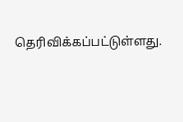தெரிவிக்கப்பட்டுள்ளது.